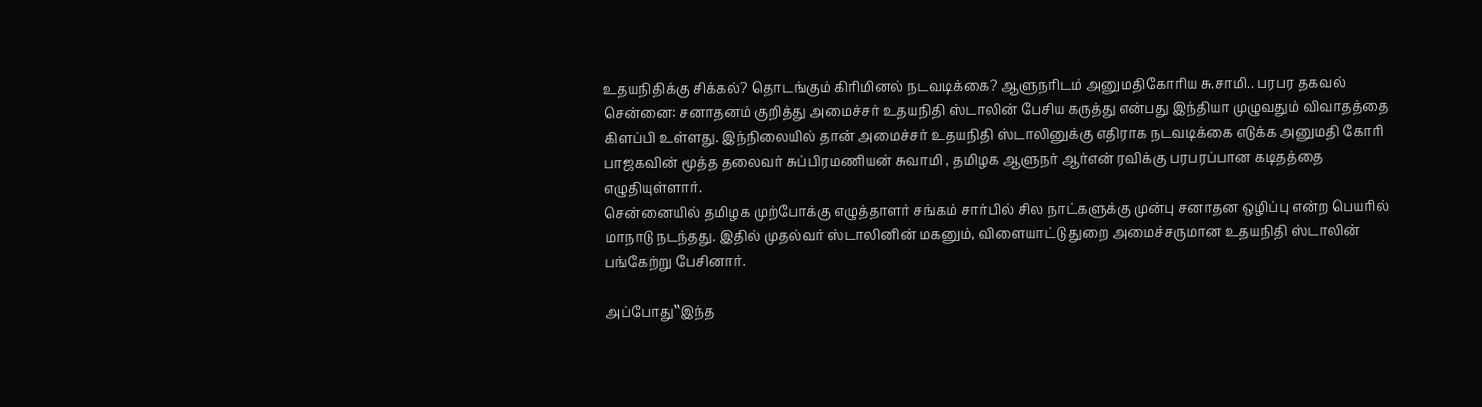உதயநிதிக்கு சிக்கல்? தொடங்கும் கிரிமினல் நடவடிக்கை? ஆளுநரிடம் அனுமதிகோரிய சு.சாமி.. பரபர தகவல்
சென்னை: சனாதனம் குறித்து அமைச்சர் உதயநிதி ஸ்டாலின் பேசிய கருத்து என்பது இந்தியா முழுவதும் விவாதத்தை கிளப்பி உள்ளது. இந்நிலையில் தான் அமைச்சர் உதயநிதி ஸ்டாலினுக்கு எதிராக நடவடிக்கை எடுக்க அனுமதி கோரி பாஜகவின் மூத்த தலைவர் சுப்பிரமணியன் சுவாமி , தமிழக ஆளுநர் ஆர்என் ரவிக்கு பரபரப்பான கடிதத்தை எழுதியுள்ளார்.
சென்னையில் தமிழக முற்போக்கு எழுத்தாளர் சங்கம் சார்பில் சில நாட்களுக்கு முன்பு சனாதன ஒழிப்பு என்ற பெயரில் மாநாடு நடந்தது. இதில் முதல்வர் ஸ்டாலினின் மகனும், விளையாட்டு துறை அமைச்சருமான உதயநிதி ஸ்டாலின் பங்கேற்று பேசினார்.

அப்போது‛‛இந்த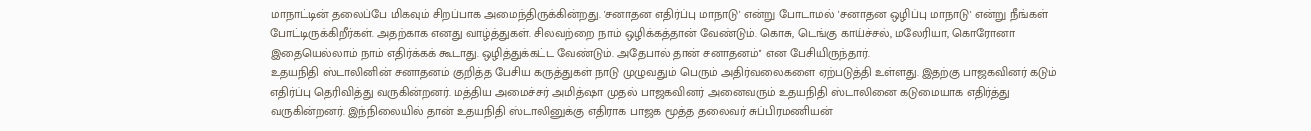மாநாட்டின் தலைப்பே மிகவும் சிறப்பாக அமைந்திருக்கின்றது. 'சனாதன எதிர்ப்பு மாநாடு' என்று போடாமல் 'சனாதன ஒழிப்பு மாநாடு' என்று நீங்கள் போட்டிருக்கிறீர்கள். அதற்காக எனது வாழ்த்துகள். சிலவற்றை நாம் ஒழிக்கத்தான் வேண்டும். கொசு, டெங்கு காய்ச்சல், மலேரியா, கொரோனா இதையெல்லாம் நாம் எதிர்க்கக் கூடாது. ஒழித்துக்கட்ட வேண்டும். அதேபால் தான் சனாதனம்'' என பேசியிருந்தார்.
உதயநிதி ஸ்டாலினின் சனாதனம் குறித்த பேசிய கருத்துகள் நாடு முழுவதும் பெரும் அதிர்வலைகளை ஏற்படுத்தி உள்ளது. இதற்கு பாஜகவினர் கடும் எதிர்ப்பு தெரிவித்து வருகின்றனர். மத்திய அமைச்சர் அமித்ஷா முதல் பாஜகவினர் அனைவரும் உதயநிதி ஸ்டாலினை கடுமையாக எதிர்த்து வருகின்றனர். இந்நிலையில் தான் உதயநிதி ஸ்டாலினுக்கு எதிராக பாஜக மூத்த தலைவர் சுப்பிரமணியன்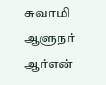சுவாமி ஆளுநர் ஆர்என்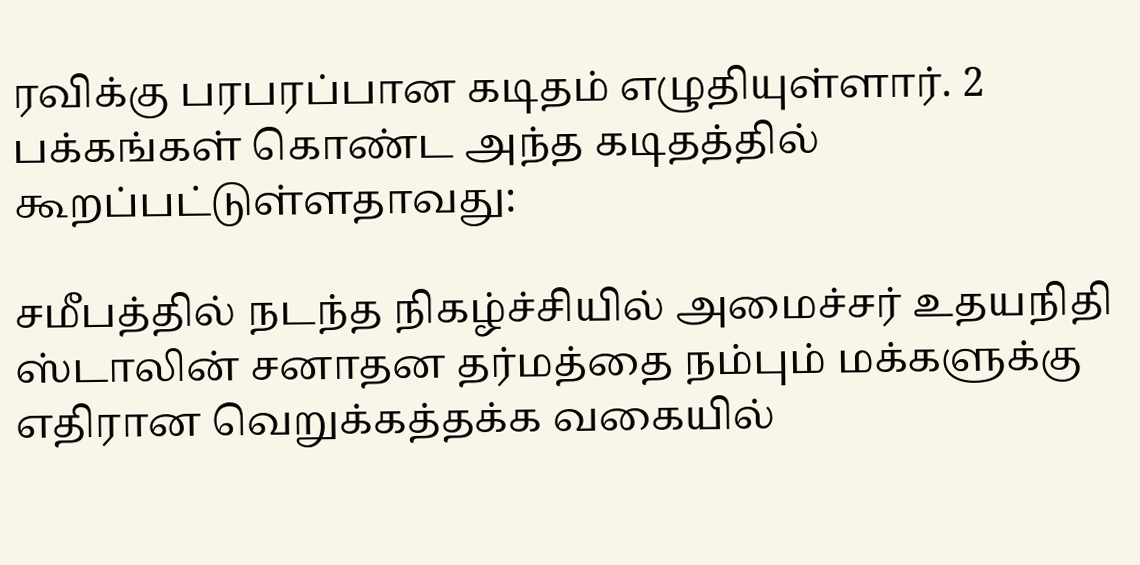ரவிக்கு பரபரப்பான கடிதம் எழுதியுள்ளார். 2 பக்கங்கள் கொண்ட அந்த கடிதத்தில் கூறப்பட்டுள்ளதாவது:

சமீபத்தில் நடந்த நிகழ்ச்சியில் அமைச்சர் உதயநிதி ஸ்டாலின் சனாதன தர்மத்தை நம்பும் மக்களுக்கு எதிரான வெறுக்கத்தக்க வகையில்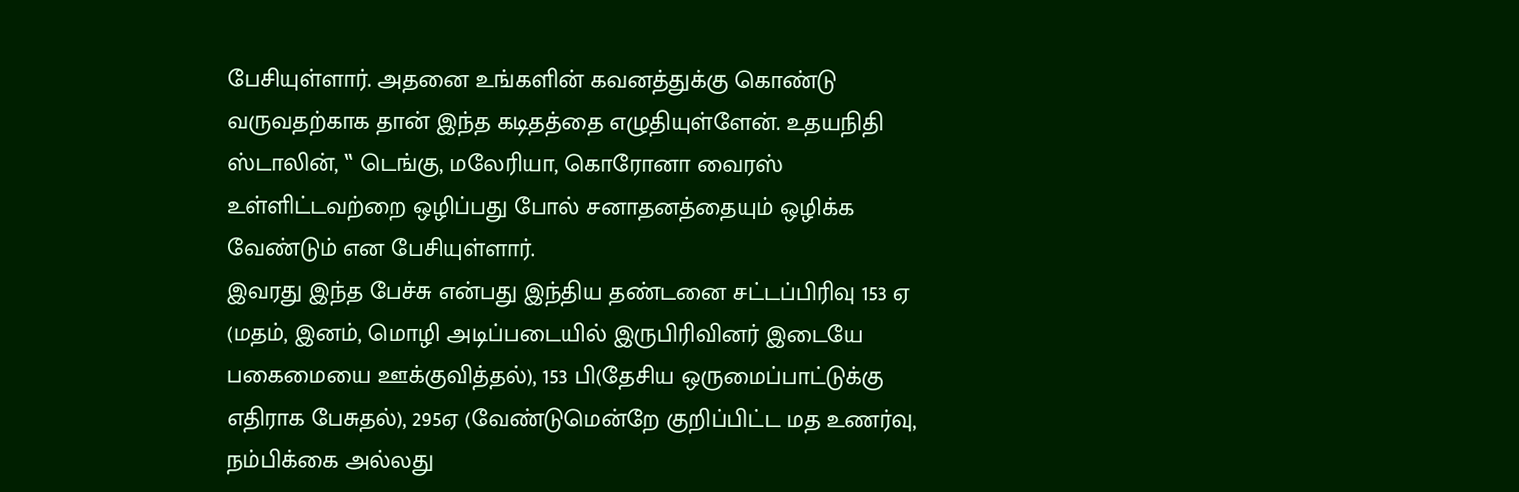பேசியுள்ளார். அதனை உங்களின் கவனத்துக்கு கொண்டு வருவதற்காக தான் இந்த கடிதத்தை எழுதியுள்ளேன். உதயநிதி ஸ்டாலின், ‛‛ டெங்கு, மலேரியா, கொரோனா வைரஸ் உள்ளிட்டவற்றை ஒழிப்பது போல் சனாதனத்தையும் ஒழிக்க வேண்டும் என பேசியுள்ளார்.
இவரது இந்த பேச்சு என்பது இந்திய தண்டனை சட்டப்பிரிவு 153 ஏ (மதம், இனம், மொழி அடிப்படையில் இருபிரிவினர் இடையே பகைமையை ஊக்குவித்தல்), 153 பி(தேசிய ஒருமைப்பாட்டுக்கு எதிராக பேசுதல்), 295ஏ (வேண்டுமென்றே குறிப்பிட்ட மத உணர்வு, நம்பிக்கை அல்லது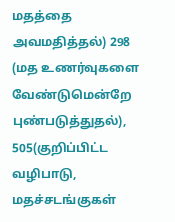மதத்தை அவமதித்தல்) 298 (மத உணர்வுகளை வேண்டுமென்றே புண்படுத்துதல்), 505(குறிப்பிட்ட வழிபாடு, மதச்சடங்குகள்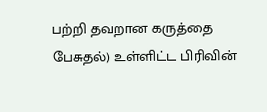பற்றி தவறான கருத்தை பேசுதல்) உள்ளிட்ட பிரிவின்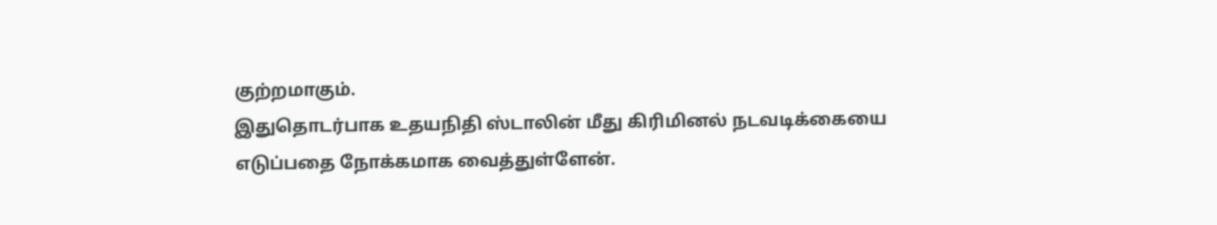குற்றமாகும்.
இதுதொடர்பாக உதயநிதி ஸ்டாலின் மீது கிரிமினல் நடவடிக்கையை எடுப்பதை நோக்கமாக வைத்துள்ளேன்.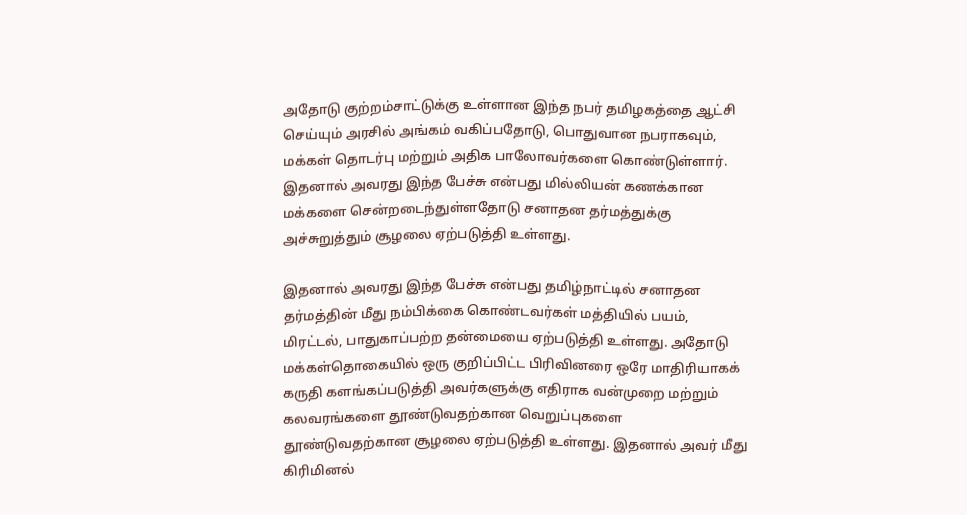அதோடு குற்றம்சாட்டுக்கு உள்ளான இந்த நபர் தமிழகத்தை ஆட்சி செய்யும் அரசில் அங்கம் வகிப்பதோடு, பொதுவான நபராகவும், மக்கள் தொடர்பு மற்றும் அதிக பாலோவர்களை கொண்டுள்ளார். இதனால் அவரது இந்த பேச்சு என்பது மில்லியன் கணக்கான மக்களை சென்றடைந்துள்ளதோடு சனாதன தர்மத்துக்கு அச்சுறுத்தும் சூழலை ஏற்படுத்தி உள்ளது.

இதனால் அவரது இந்த பேச்சு என்பது தமிழ்நாட்டில் சனாதன தர்மத்தின் மீது நம்பிக்கை கொண்டவர்கள் மத்தியில் பயம், மிரட்டல், பாதுகாப்பற்ற தன்மையை ஏற்படுத்தி உள்ளது. அதோடு மக்கள்தொகையில் ஒரு குறிப்பிட்ட பிரிவினரை ஒரே மாதிரியாகக் கருதி களங்கப்படுத்தி அவர்களுக்கு எதிராக வன்முறை மற்றும் கலவரங்களை தூண்டுவதற்கான வெறுப்புகளை தூண்டுவதற்கான சூழலை ஏற்படுத்தி உள்ளது. இதனால் அவர் மீது கிரிமினல்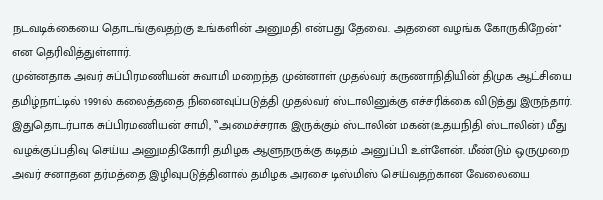நடவடிக்கையை தொடங்குவதற்கு உங்களின் அனுமதி என்பது தேவை. அதனை வழங்க கோருகிறேன்'' என தெரிவித்துள்ளார்.
முன்னதாக அவர் சுப்பிரமணியன் சுவாமி மறைந்த முன்னாள் முதல்வர் கருணாநிதியின் திமுக ஆட்சியை தமிழ்நாட்டில் 1991ல் கலைத்ததை நினைவுப்படுத்தி முதல்வர் ஸ்டாலினுக்கு எச்சரிக்கை விடுத்து இருந்தார். இதுதொடர்பாக சுப்பிரமணியன் சாமி, ‛‛அமைச்சராக இருக்கும் ஸ்டாலின் மகன்(உதயநிதி ஸ்டாலின்) மீது வழக்குப்பதிவு செய்ய அனுமதிகோரி தமிழக ஆளுநருக்கு கடிதம் அனுப்பி உள்ளேன். மீண்டும் ஒருமுறை அவர் சனாதன தர்மத்தை இழிவுபடுத்தினால் தமிழக அரசை டிஸ்மிஸ் செய்வதற்கான வேலையை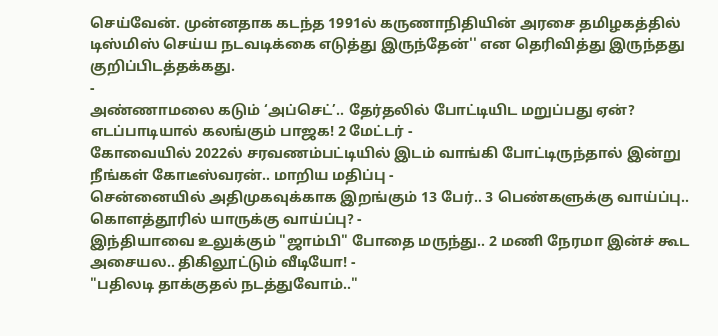செய்வேன். முன்னதாக கடந்த 1991ல் கருணாநிதியின் அரசை தமிழகத்தில் டிஸ்மிஸ் செய்ய நடவடிக்கை எடுத்து இருந்தேன்'' என தெரிவித்து இருந்தது குறிப்பிடத்தக்கது.
-
அண்ணாமலை கடும் ‘அப்செட்’.. தேர்தலில் போட்டியிட மறுப்பது ஏன்? எடப்பாடியால் கலங்கும் பாஜக! 2 மேட்டர் -
கோவையில் 2022ல் சரவணம்பட்டியில் இடம் வாங்கி போட்டிருந்தால் இன்று நீங்கள் கோடீஸ்வரன்.. மாறிய மதிப்பு -
சென்னையில் அதிமுகவுக்காக இறங்கும் 13 பேர்.. 3 பெண்களுக்கு வாய்ப்பு.. கொளத்தூரில் யாருக்கு வாய்ப்பு? -
இந்தியாவை உலுக்கும் "ஜாம்பி" போதை மருந்து.. 2 மணி நேரமா இன்ச் கூட அசையல.. திகிலூட்டும் வீடியோ! -
"பதிலடி தாக்குதல் நடத்துவோம்.."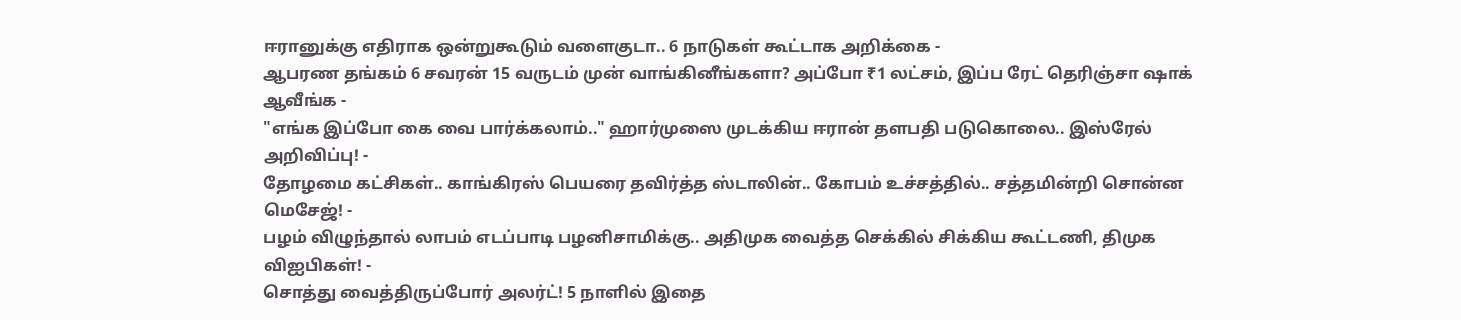ஈரானுக்கு எதிராக ஒன்றுகூடும் வளைகுடா.. 6 நாடுகள் கூட்டாக அறிக்கை -
ஆபரண தங்கம் 6 சவரன் 15 வருடம் முன் வாங்கினீங்களா? அப்போ ₹1 லட்சம், இப்ப ரேட் தெரிஞ்சா ஷாக் ஆவீங்க -
"எங்க இப்போ கை வை பார்க்கலாம்.." ஹார்முஸை முடக்கிய ஈரான் தளபதி படுகொலை.. இஸ்ரேல் அறிவிப்பு! -
தோழமை கட்சிகள்.. காங்கிரஸ் பெயரை தவிர்த்த ஸ்டாலின்.. கோபம் உச்சத்தில்.. சத்தமின்றி சொன்ன மெசேஜ்! -
பழம் விழுந்தால் லாபம் எடப்பாடி பழனிசாமிக்கு.. அதிமுக வைத்த செக்கில் சிக்கிய கூட்டணி, திமுக விஐபிகள்! -
சொத்து வைத்திருப்போர் அலர்ட்! 5 நாளில் இதை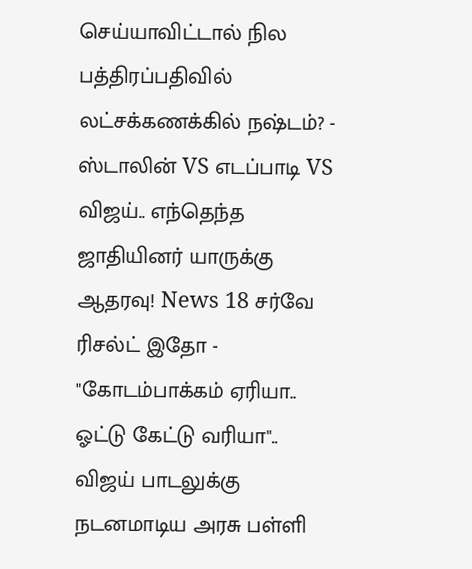செய்யாவிட்டால் நில பத்திரப்பதிவில் லட்சக்கணக்கில் நஷ்டம்? -
ஸ்டாலின் VS எடப்பாடி VS விஜய்.. எந்தெந்த ஜாதியினர் யாருக்கு ஆதரவு! News 18 சர்வே ரிசல்ட் இதோ -
"கோடம்பாக்கம் ஏரியா.. ஓட்டு கேட்டு வரியா".. விஜய் பாடலுக்கு நடனமாடிய அரசு பள்ளி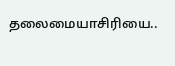தலைமையாசிரியை..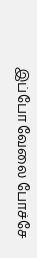இப்போ வேலை போச்சே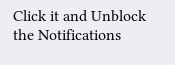Click it and Unblock the Notifications